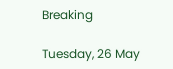Breaking

Tuesday, 26 May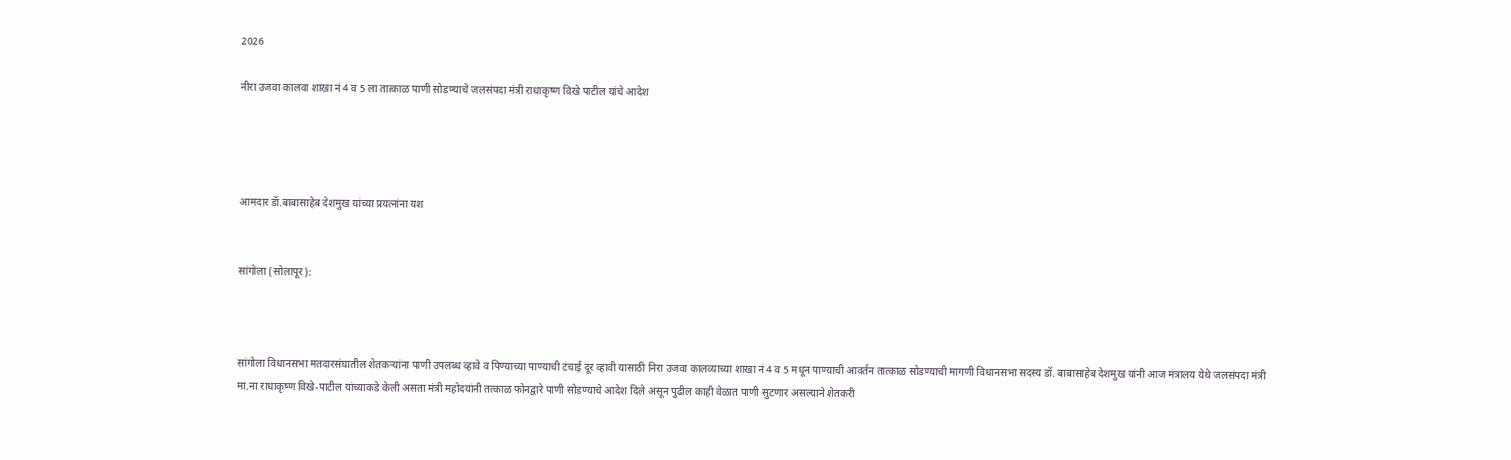2026

नीरा उजवा कालवा शाखा नं 4 व 5 ला तात्काळ पाणी सोडण्याचे जलसंपदा मंत्री राधाकृष्ण विखे पाटील यांचे आदेश




आमदार डॅा.बाबासाहेब देशमुख यांच्या प्रयत्नांना यश


सांगोला (सोलापूर):



सांगोला विधानसभा मतदारसंघातील शेतकर्‍यांना पाणी उपलब्ध व्हावे व पिण्याच्या पाण्याची टंचाई दूर व्हावी यासाठी निरा उजवा कालव्याच्या शाखा नं 4 व 5 मधून पाण्याची आवर्तन तात्काळ सोडण्याची मागणी विधानसभा सदस्य डॉ. बाबासाहेब देशमुख यांनी आज मंत्रालय येथे जलसंपदा मंत्री मा.ना राधाकृष्ण विखे-पाटील यांच्याकडे केली असता मंत्री महोदयांनी तत्काळ फोनद्वारे पाणी सोडण्याचे आदेश दिले असून पुढील काही वेळात पाणी सुटणार असल्याने शेतकरी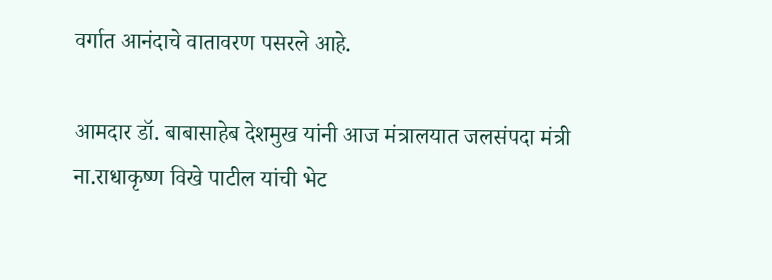वर्गात आनंदाचे वातावरण पसरले आहे.

आमदार डॉ. बाबासाहेब देशमुख यांनी आज मंत्रालयात जलसंपदा मंत्री ना.राधाकृष्ण विखे पाटील यांची भेट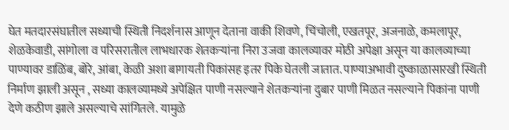घेत मतदारसंघातील सध्याची स्थिती निदर्शनास आणून देताना वाकी शिवणे, चिंचोली, एखतपूर, अजनाळे, कमलापूर, शेळकेवाडी, सांगोला व परिसरातील लाभधारक शेतकर्‍यांना निरा उजवा कालव्यावर मोठी अपेक्षा असून या कालव्याच्या पाण्यावर डाळिंब, बोरे, आंबा, केळी अशा बागायती पिकांसह इतर पिके घेतली जातात. पाण्याअभावी दुष्काळासारखी स्थिती निर्माण झाली असून , सध्या कालव्यामध्ये अपेक्षित पाणी नसल्याने शेतकर्‍यांना दुबार पाणी मिळत नसल्याने पिकांना पाणी देणे कठीण झाले असल्याचे सांगितले. यामुळे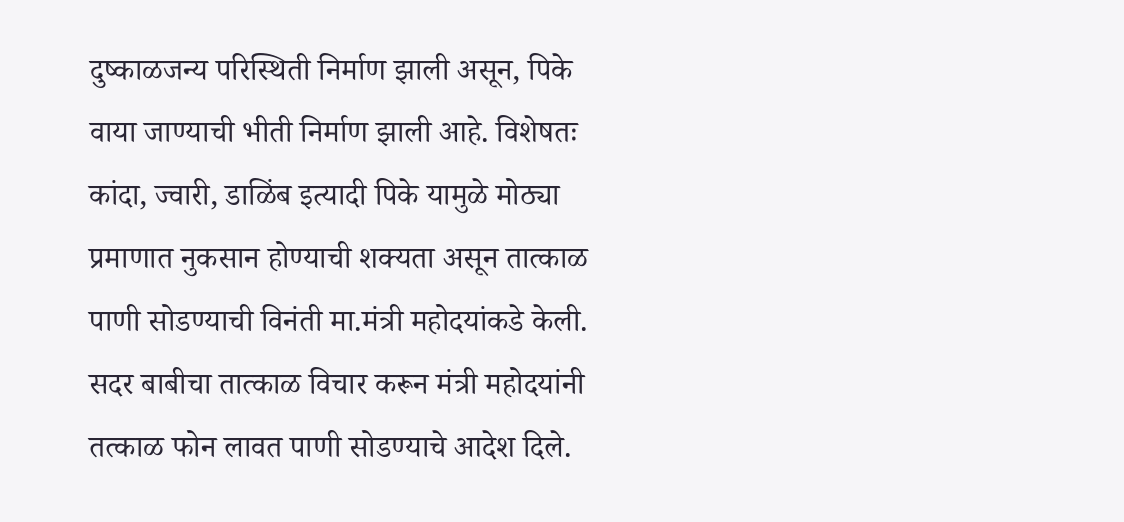दुष्काळजन्य परिस्थिती निर्माण झाली असून, पिके वाया जाण्याची भीती निर्माण झाली आहे. विशेषतः कांदा, ज्वारी, डाळिंब इत्यादी पिके यामुळे मोठ्या प्रमाणात नुकसान होण्याची शक्यता असून तात्काळ पाणी सोडण्याची विनंती मा.मंत्री महोदयांकडे केली. सदर बाबीचा तात्काळ विचार करून मंत्री महोदयांनी तत्काळ फोन लावत पाणी सोडण्याचे आदेश दिले.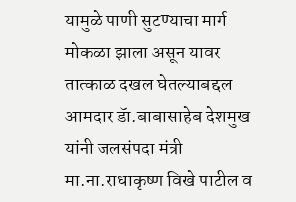यामुळे पाणी सुटण्याचा मार्ग मोकळा झाला असून यावर तात्काळ दखल घेतल्याबद्दल आमदार डॅा.बाबासाहेब देशमुख यांनी जलसंपदा मंत्री मा.ना.राधाकृष्ण विखे पाटील व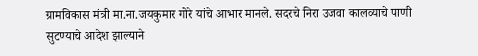ग्रामविकास मंत्री मा.ना.जयकुमार गोरे यांचे आभार मानले. सदरचे निरा उजवा कालव्याचे पाणी सुटण्याचे आदेश झाल्याने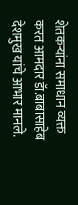शेतकर्‍यांना समाधान व्यक्त करत आमदार डॅा.बाबासाहेब देशमुख यांचे आभार मानले.